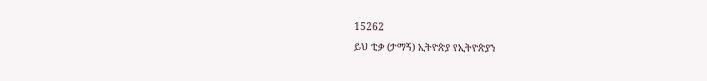15262
ይህ ቲቃ (ታማኝ) ኢትዮጵያ የኢትዮጵያን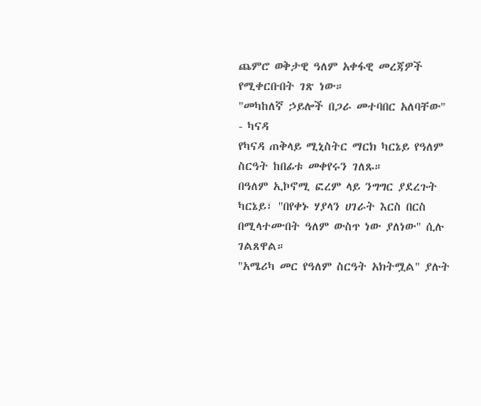ጨምሮ ወቅታዊ ዓለም አቀፋዊ መረጃዎች የሚቀርቡበት ገጽ ነው።
"መካከለኛ ኃይሎች በጋራ መተባበር አለባቸው" - ካናዳ
የካናዳ ጠቅላይ ሚኒስትር ማርክ ካርኔይ የዓለም ስርዓት ከበፊቱ መቀየሩን ገለጹ።
በዓለም ኢኮኖሚ ፎረም ላይ ንግግር ያደረጉት ካርኔይ፣ "በየቀኑ ሃያላን ሀገራት እርስ በርስ በሚላተሙበት ዓለም ውስጥ ነው ያለነው" ሲሉ ገልጸዋል።
"አሜሪካ መር የዓለም ስርዓት አክትሟል" ያሉት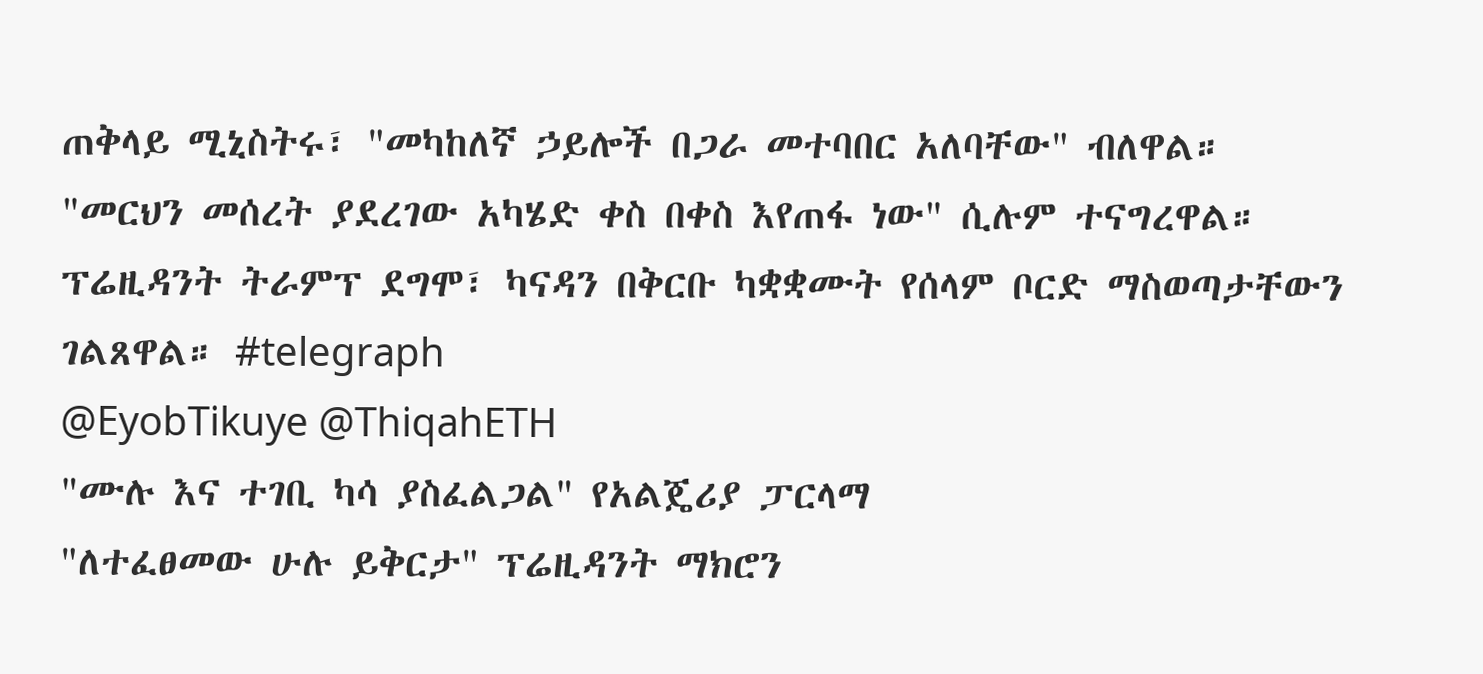ጠቅላይ ሚኒስትሩ፣ "መካከለኛ ኃይሎች በጋራ መተባበር አለባቸው" ብለዋል።
"መርህን መሰረት ያደረገው አካሄድ ቀስ በቀስ እየጠፋ ነው" ሲሉም ተናግረዋል።
ፕሬዚዳንት ትራምፕ ደግሞ፣ ካናዳን በቅርቡ ካቋቋሙት የሰላም ቦርድ ማስወጣታቸውን ገልጸዋል። #telegraph
@EyobTikuye @ThiqahETH
"ሙሉ እና ተገቢ ካሳ ያስፈልጋል" የአልጄሪያ ፓርላማ
"ለተፈፀመው ሁሉ ይቅርታ" ፕሬዚዳንት ማክሮን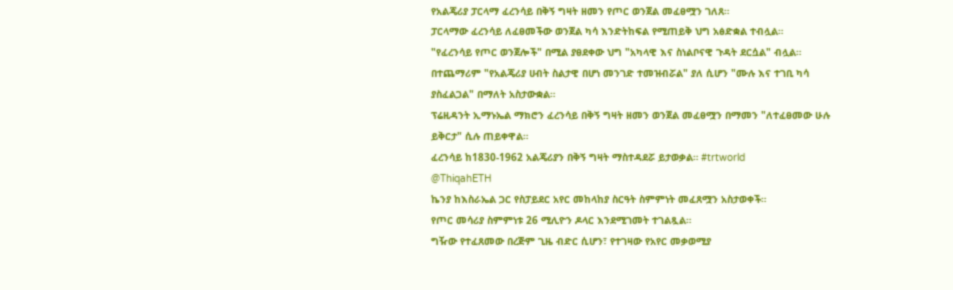የአልጄሪያ ፓርላማ ፈረንሳይ በቅኝ ግዛት ዘመን የጦር ወንጀል መፈፀሟን ገለጸ።
ፓርላማው ፈረንሳይ ለፈፀመችው ወንጀል ካሳ እንድትከፍል የሚጠይቅ ህግ አፅድቋል ተብሏል።
"የፈረንሳይ የጦር ወንጀሎች" በሚል ያፀደቀው ህግ "አካላዊ እና ስነልቦናዊ ጉዳት ደርሷል" ብሏል።
በተጨማሪም "የአልጄሪያ ሀብት ስልታዊ በሆነ መንገድ ተመዝብሯል" ያለ ሲሆን "ሙሉ እና ተገቢ ካሳ ያስፈልጋል" በማለት አስታውቋል።
ፕሬዚዳንት ኢማኑኤል ማክሮን ፈረንሳይ በቅኝ ግዛት ዘመን ወንጀል መፈፀሟን በማመን "ለተፈፀመው ሁሉ ይቅርታ" ሲሉ ጠይቀዋል።
ፈረንሳይ ከ1830-1962 አልጄሪያን በቅኝ ግዛት ማስተዳደሯ ይታወቃል። #trtworld
@ThiqahETH
ኬንያ ከእስራኤል ጋር የስፓይደር አየር መከላከያ ስርዓት ስምምነት መፈጸሟን አስታወቀች።
የጦር መሳሪያ ስምምነቱ 26 ሚሊዮን ዶላር እንደሚገመት ተገልጿል።
ግዥው የተፈጸመው በረጅም ጊዜ ብድር ሲሆን፣ የተገዛው የአየር መቃወሚያ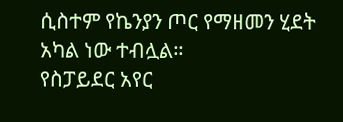ሲስተም የኬንያን ጦር የማዘመን ሂደት አካል ነው ተብሏል።
የስፓይደር አየር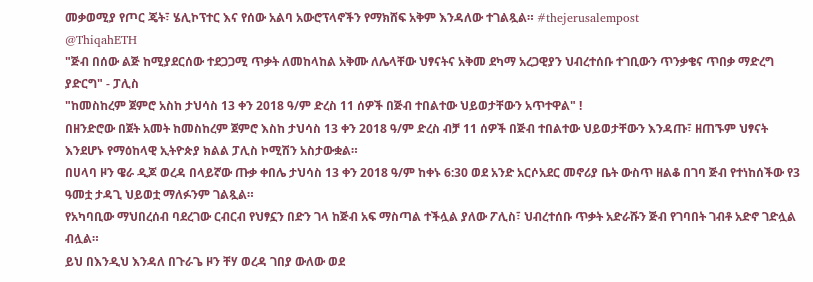መቃወሚያ የጦር ጄት፣ ሄሊኮፕተር እና የሰው አልባ አውሮፕላኖችን የማክሸፍ አቅም እንዳለው ተገልጿል። #thejerusalempost
@ThiqahETH
"ጅብ በሰው ልጅ ከሚያደርሰው ተደጋጋሚ ጥቃት ለመከላከል አቅሙ ለሌላቸው ህፃናትና አቅመ ደካማ አረጋዊያን ህብረተሰቡ ተገቢውን ጥንቃቄና ጥበቃ ማድረግ ያድርግ" - ፓሊስ
"ከመስከረም ጀምሮ አስከ ታህሳስ 13 ቀን 2018 ዓ/ም ድረስ 11 ሰዎች በጅብ ተበልተው ህይወታቸውን አጥተዋል" !
በዘንድሮው በጀት አመት ከመስከረም ጀምሮ እስከ ታህሳስ 13 ቀን 2018 ዓ/ም ድረስ ብቻ 11 ሰዎች በጅብ ተበልተው ህይወታቸውን እንዳጡ፣ ዘጠኙም ህፃናት እንደሆኑ የማዕከላዊ ኢትዮጵያ ክልል ፓሊስ ኮሚሽን አስታውቋል።
በሀላባ ዞን ዌራ ዲጆ ወረዳ በላይኛው ጡቃ ቀበሌ ታህሳስ 13 ቀን 2018 ዓ/ም ከቀኑ 6:30 ወደ አንድ አርሶአደር መኖሪያ ቤት ውስጥ ዘልቆ በገባ ጅብ የተነከሰችው የ3 ዓመቷ ታዳጊ ህይወቷ ማለፉንም ገልጿል።
የአካባቢው ማህበረሰብ ባደረገው ርብርብ የህፃኗን በድን ገላ ከጅብ አፍ ማስጣል ተችሏል ያለው ፖሊስ፣ ህብረተሰቡ ጥቃት አድራሹን ጅብ የገባበት ገብቶ አድኖ ገድሏል ብሏል።
ይህ በእንዲህ እንዳለ በጉራጌ ዞን ቸሃ ወረዳ ገበያ ውለው ወደ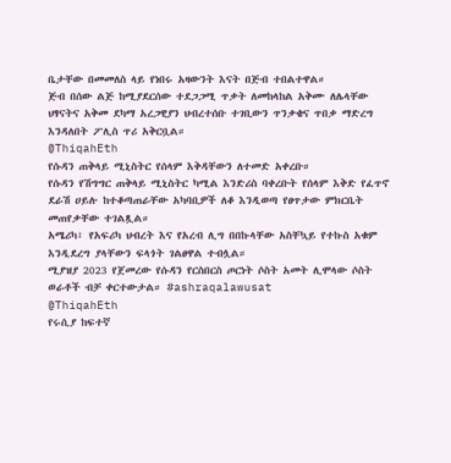ቤታቸው በመመለስ ላይ የነበሩ አዛውንት እናት በጅብ ተበልተዋል።
ጅብ በሰው ልጅ ከሚያደርሰው ተደጋጋሚ ጥቃት ለመከላከል አቅሙ ለሌላቸው ህፃናትና አቅመ ደካማ አረጋዊያን ህብረተሰቡ ተገቢውን ጥንቃቄና ጥበቃ ማድረግ እንዳለበት ፖሊስ ጥሪ አቅርቧል።
@ThiqahEth
የሱዳን ጠቅላይ ሚኒስትር የሰላም እቅዳቸውን ለተመድ አቀረቡ።
የሱዳን የሽግግር ጠቅላይ ሚኒስትር ካሚል እንድሪስ ባቀረቡት የሰላም እቅድ የፈጥኖ ደራሽ ሀይሉ ከተቆጣጠራቸው አካባቢዎች ለቆ እንዲወጣ የፀጥታው ምክርቤት መጠየቃቸው ተገልጿል።
አሜሪካ፣ የአፍሪካ ህብረት እና የአረብ ሊግ በበኩላቸው አስቸኳይ የተኩስ አቁም እንዲደረግ ያላቸውን ፍላጎት ገልፀዋል ተብሏል።
ሚያዝያ 2023 የጀመረው የሱዳን የርስበርስ ጦርነት ሶስት አመት ሊሞላው ሶስት ወራቶች ብቻ ቀርተውታል። #ashraqalawusat
@ThiqahEth
የሩሲያ ከፍተኛ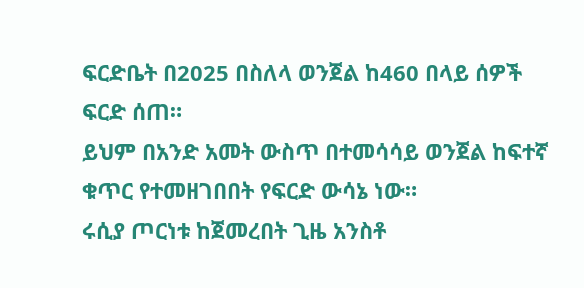ፍርድቤት በ2025 በስለላ ወንጀል ከ460 በላይ ሰዎች ፍርድ ሰጠ።
ይህም በአንድ አመት ውስጥ በተመሳሳይ ወንጀል ከፍተኛ ቁጥር የተመዘገበበት የፍርድ ውሳኔ ነው።
ሩሲያ ጦርነቱ ከጀመረበት ጊዜ አንስቶ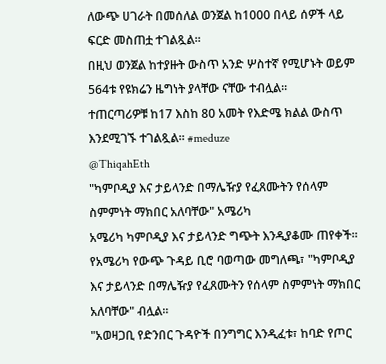ለውጭ ሀገራት በመሰለል ወንጀል ከ1000 በላይ ሰዎች ላይ ፍርድ መስጠቷ ተገልጿል።
በዚህ ወንጀል ከተያዙት ውስጥ አንድ ሦስተኛ የሚሆኑት ወይም 564ቱ የዩክሬን ዜግነት ያላቸው ናቸው ተብሏል።
ተጠርጣሪዎቹ ከ17 እስከ 80 አመት የእድሜ ክልል ውስጥ እንደሚገኙ ተገልጿል። #meduze
@ThiqahEth
"ካምቦዲያ እና ታይላንድ በማሌዥያ የፈጸሙትን የሰላም ስምምነት ማክበር አለባቸው" አሜሪካ
አሜሪካ ካምቦዲያ እና ታይላንድ ግጭት እንዲያቆሙ ጠየቀች።
የአሜሪካ የውጭ ጉዳይ ቢሮ ባወጣው መግለጫ፣ "ካምቦዲያ እና ታይላንድ በማሌዥያ የፈጸሙትን የሰላም ስምምነት ማክበር አለባቸው" ብሏል።
"አወዛጋቢ የድንበር ጉዳዮች በንግግር እንዲፈቱ፣ ከባድ የጦር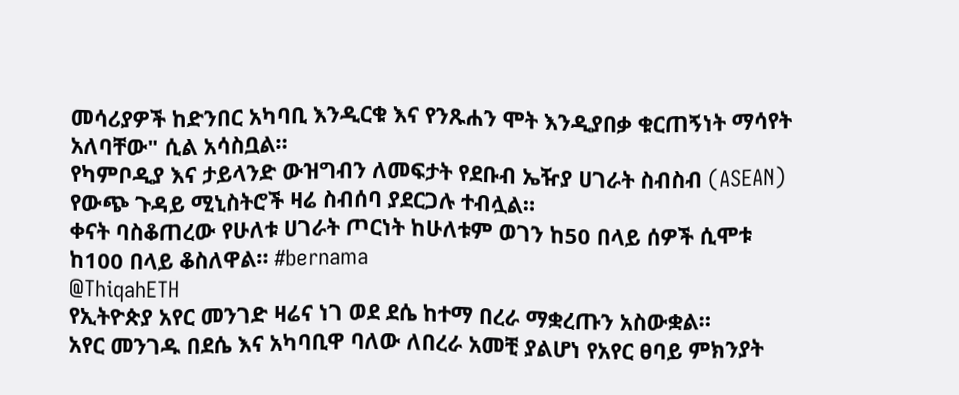መሳሪያዎች ከድንበር አካባቢ እንዲርቁ እና የንጹሐን ሞት እንዲያበቃ ቁርጠኝነት ማሳየት አለባቸው" ሲል አሳስቧል።
የካምቦዲያ እና ታይላንድ ውዝግብን ለመፍታት የደቡብ ኤዥያ ሀገራት ስብስብ (ASEAN) የውጭ ጉዳይ ሚኒስትሮች ዛሬ ስብሰባ ያደርጋሉ ተብሏል።
ቀናት ባስቆጠረው የሁለቱ ሀገራት ጦርነት ከሁለቱም ወገን ከ50 በላይ ሰዎች ሲሞቱ ከ100 በላይ ቆስለዋል። #bernama
@ThiqahETH
የኢትዮጵያ አየር መንገድ ዛሬና ነገ ወደ ደሴ ከተማ በረራ ማቋረጡን አስውቋል።
አየር መንገዱ በደሴ እና አካባቢዋ ባለው ለበረራ አመቺ ያልሆነ የአየር ፀባይ ምክንያት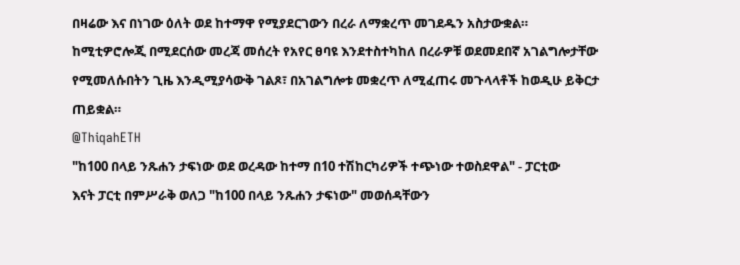በዛሬው እና በነገው ዕለት ወደ ከተማዋ የሚያደርገውን በረራ ለማቋረጥ መገደዱን አስታውቋል።
ከሚቲዎሮሎጂ በሚደርሰው መረጃ መሰረት የአየር ፀባዩ እንደተስተካከለ በረራዎቹ ወደመደበኛ አገልግሎታቸው የሚመለሱበትን ጊዜ እንዲሚያሳውቅ ገልጾ፣ በአገልግሎቱ መቋረጥ ለሚፈጠሩ መጉላላቶች ከወዲሁ ይቅርታ ጠይቋል።
@ThiqahETH
"ከ100 በላይ ንጹሐን ታፍነው ወደ ወረዳው ከተማ በ10 ተሽከርካሪዎች ተጭነው ተወስደዋል" - ፓርቲው
እናት ፓርቲ በምሥራቅ ወለጋ "ከ100 በላይ ንጹሐን ታፍነው" መወሰዳቸውን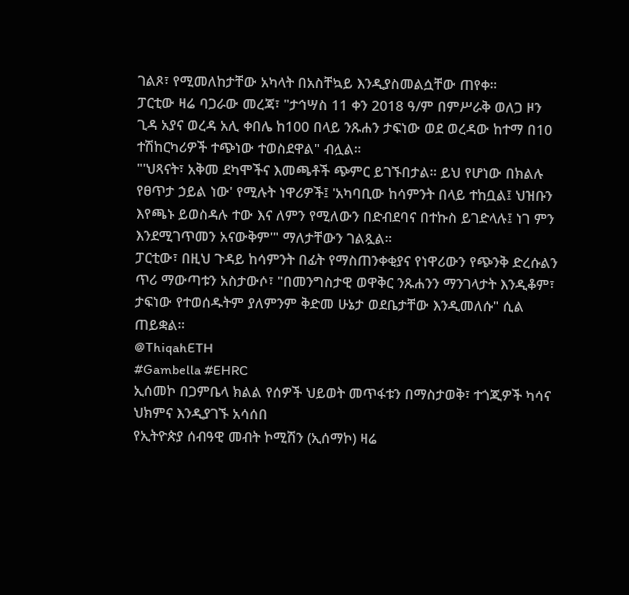ገልጾ፣ የሚመለከታቸው አካላት በአስቸኳይ እንዲያስመልሷቸው ጠየቀ።
ፓርቲው ዛሬ ባጋራው መረጃ፣ "ታኅሣስ 11 ቀን 2018 ዓ/ም በምሥራቅ ወለጋ ዞን ጊዳ አያና ወረዳ አሊ ቀበሌ ከ100 በላይ ንጹሐን ታፍነው ወደ ወረዳው ከተማ በ10 ተሽከርካሪዎች ተጭነው ተወስደዋል" ብሏል።
"'ህጻናት፣ አቅመ ደካሞችና እመጫቶች ጭምር ይገኙበታል። ይህ የሆነው በክልሉ የፀጥታ ኃይል ነው' የሚሉት ነዋሪዎች፤ 'አካባቢው ከሳምንት በላይ ተከቧል፤ ህዝቡን እየጫኑ ይወስዳሉ ተው እና ለምን የሚለውን በድብደባና በተኩስ ይገድላሉ፤ ነገ ምን እንደሚገጥመን አናውቅም'" ማለታቸውን ገልጿል።
ፓርቲው፣ በዚህ ጉዳይ ከሳምንት በፊት የማስጠንቀቂያና የነዋሪውን የጭንቅ ድረሱልን ጥሪ ማውጣቱን አስታውሶ፣ "በመንግስታዊ ወዋቅር ንጹሐንን ማንገላታት እንዲቆም፣ ታፍነው የተወሰዱትም ያለምንም ቅድመ ሁኔታ ወደቤታቸው እንዲመለሱ" ሲል ጠይቋል።
@ThiqahETH
#Gambella #EHRC
ኢሰመኮ በጋምቤላ ክልል የሰዎች ህይወት መጥፋቱን በማስታወቅ፣ ተጎጂዎች ካሳና ህክምና እንዲያገኙ አሳሰበ
የኢትዮጵያ ሰብዓዊ መብት ኮሚሽን (ኢሰማኮ) ዛሬ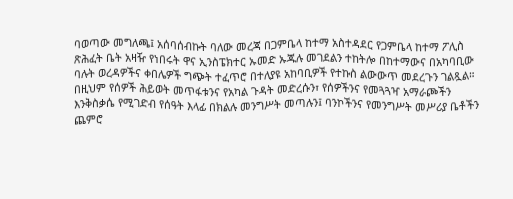ባወጣው መግለጫ፤ አሰባሰብኩት ባለው መረጃ በጋምቤላ ከተማ አስተዳደር የጋምቤላ ከተማ ፖሊስ ጽሕፈት ቤት አዛዥ የነበሩት ዋና ኢንስፔክተር ኡመድ ኡጁሉ መገደልን ተከትሎ በከተማውና በአካባቢው ባሉት ወረዳዎችና ቀበሌዎች ግጭት ተፈጥሮ በተለያዩ አከባቢዎች የተኩስ ልውውጥ መደረጉን ገልጿል።
በዚህም የሰዎች ሕይወት መጥፋቱንና የአካል ጉዳት መድረሱን፣ የሰዎችንና የመጓጓዣ አማራጮችን እንቅስቃሴ የሚገድብ የሰዓት እላፊ በክልሉ መንግሥት መጣሉን፤ ባንኮችንና የመንግሥት መሥሪያ ቤቶችን ጨምሮ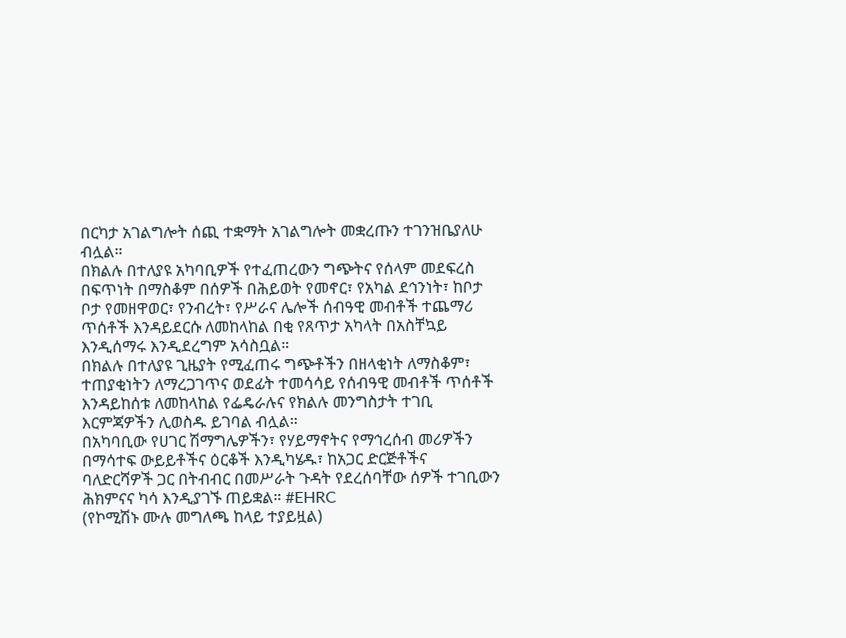በርካታ አገልግሎት ሰጪ ተቋማት አገልግሎት መቋረጡን ተገንዝቤያለሁ ብሏል።
በክልሉ በተለያዩ አካባቢዎች የተፈጠረውን ግጭትና የሰላም መደፍረስ በፍጥነት በማስቆም በሰዎች በሕይወት የመኖር፣ የአካል ደኅንነት፣ ከቦታ ቦታ የመዘዋወር፣ የንብረት፣ የሥራና ሌሎች ሰብዓዊ መብቶች ተጨማሪ ጥሰቶች እንዳይደርሱ ለመከላከል በቂ የጸጥታ አካላት በአስቸኳይ እንዲሰማሩ እንዲደረግም አሳስቧል።
በክልሉ በተለያዩ ጊዜያት የሚፈጠሩ ግጭቶችን በዘላቂነት ለማስቆም፣ ተጠያቂነትን ለማረጋገጥና ወደፊት ተመሳሳይ የሰብዓዊ መብቶች ጥሰቶች እንዳይከሰቱ ለመከላከል የፌዴራሉና የክልሉ መንግስታት ተገቢ እርምጃዎችን ሊወስዱ ይገባል ብሏል።
በአካባቢው የሀገር ሽማግሌዎችን፣ የሃይማኖትና የማኅረሰብ መሪዎችን በማሳተፍ ውይይቶችና ዕርቆች እንዲካሄዱ፣ ከአጋር ድርጅቶችና ባለድርሻዎች ጋር በትብብር በመሥራት ጉዳት የደረሰባቸው ሰዎች ተገቢውን ሕክምናና ካሳ እንዲያገኙ ጠይቋል። #EHRC
(የኮሚሽኑ ሙሉ መግለጫ ከላይ ተያይዟል)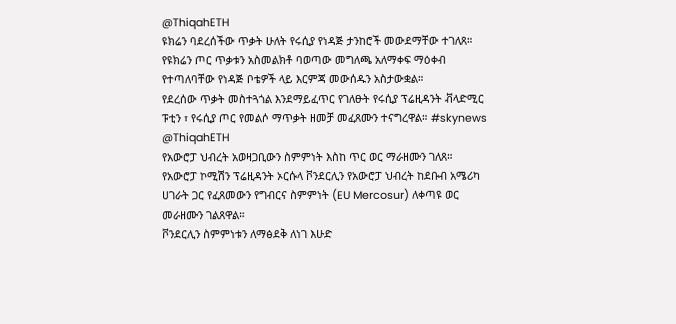@ThiqahETH
ዩክሬን ባደረሰችው ጥቃት ሁለት የሩሲያ የነዳጅ ታንከሮች መውደማቸው ተገለጸ።
የዩክሬን ጦር ጥቃቱን አስመልክቶ ባወጣው መግለጫ አለማቀፍ ማዕቀብ የተጣለባቸው የነዳጅ ቦቴዎች ላይ እርምጃ መውሰዱን አስታውቋል።
የደረሰው ጥቃት መስተጓጎል እንደማይፈጥር የገለፁት የሩሲያ ፕሬዚዳንት ቭላድሚር ፑቲን ፣ የሩሲያ ጦር የመልሶ ማጥቃት ዘመቻ መፈጸሙን ተናግረዋል። #skynews
@ThiqahETH
የአውሮፓ ህብረት አወዛጋቢውን ስምምነት እስከ ጥር ወር ማራዘሙን ገለጸ።
የአውሮፓ ኮሚሽን ፕሬዚዳንት ኦርሱላ ቮንደርሊን የአውሮፓ ህብረት ከደቡብ አሜሪካ ሀገራት ጋር የፈጸመውን የግብርና ስምምነት (EU Mercosur) ለቀጣዩ ወር መራዘሙን ገልጸዋል።
ቮንደርሊን ስምምነቱን ለማፅደቅ ለነገ እሁድ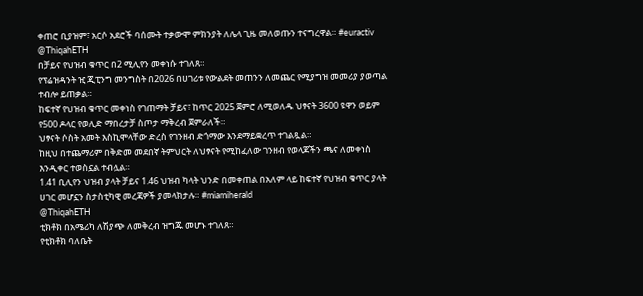ቀጠሮ ቢያዝም፣ አርሶ አደሮች ባሰሙት ተቃውሞ ምክንያት ለሌላ ጊዜ መለወጡን ተናግረዋል። #euractiv
@ThiqahETH
በቻይና የህዝብ ቁጥር በ2 ሚሊየን መቀነሱ ተገለጸ።
የፕሬዝዳንት ዢ ጂፒንግ መንግስት በ2026 በሀገሪቱ የውልደት መጠንን ለመጨር የሚያግዝ መመሪያ ያወጣል ተብሎ ይጠቃል።
ከፍተኛ የህዝብ ቁጥር መቀነስ የገጠማት ቻይና፣ ከጥር 2025 ጀምሮ ለሚወለዱ ህፃናት 3600 ዩዋን ወይም የ500 ዶላር የወሊድ ማበረታቻ ስጦታ ማቅረብ ጀምራለች።
ህፃናት ሶስት አመት እስኪሞላቸው ድረስ የገንዘብ ድጎማው እንደማይቋረጥ ተገልጿል።
ከዚህ በተጨማሪም በቅድመ መደበኛ ትምህርት ለህፃናት የሚከፈለው ገንዘብ የወላጆችን ጫና ለመቀነስ እንዲቀር ተወስኗል ተብሏል።
1.41 ቢሊየን ህዝብ ያላት ቻይና 1.46 ህዝብ ካላት ህንድ በመቀጠል በአለም ላይ ከፍተኛ የህዝብ ቁጥር ያላት ሀገር መሆኗን ስታስቲካዊ መረጃዎች ያመላክታሉ። #miamiherald
@ThiqahETH
ቲክቶክ በአሜሪካ ለሽያጭ ለመቅረብ ዝግጁ መሆኑ ተገለጸ።
የቲክቶክ ባለቤት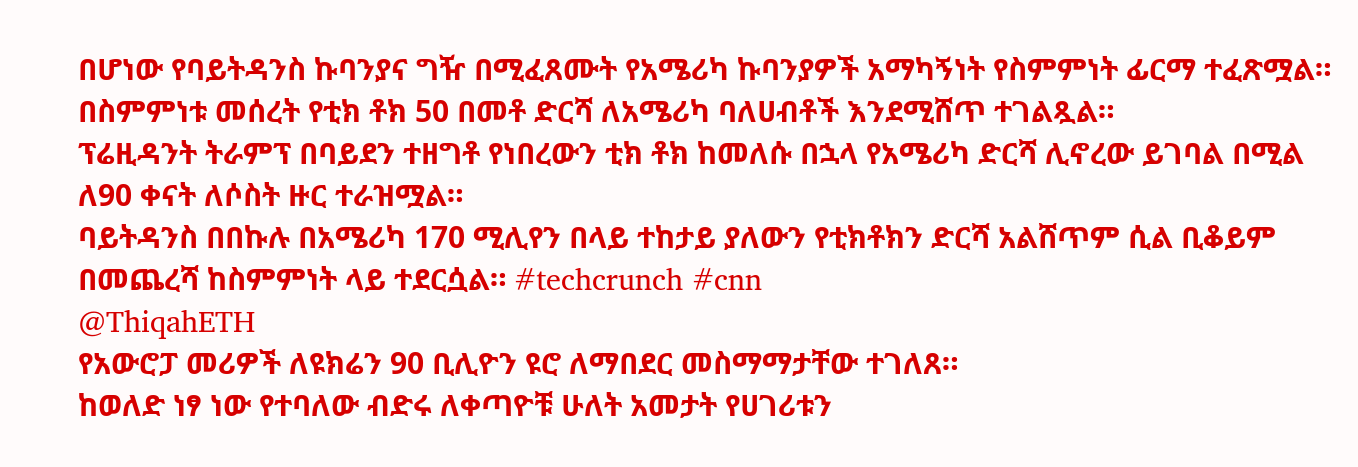በሆነው የባይትዳንስ ኩባንያና ግዥ በሚፈጸሙት የአሜሪካ ኩባንያዎች አማካኝነት የስምምነት ፊርማ ተፈጽሟል።
በስምምነቱ መሰረት የቲክ ቶክ 50 በመቶ ድርሻ ለአሜሪካ ባለሀብቶች እንደሚሸጥ ተገልጿል።
ፕሬዚዳንት ትራምፕ በባይደን ተዘግቶ የነበረውን ቲክ ቶክ ከመለሱ በኋላ የአሜሪካ ድርሻ ሊኖረው ይገባል በሚል ለ90 ቀናት ለሶስት ዙር ተራዝሟል።
ባይትዳንስ በበኩሉ በአሜሪካ 170 ሚሊየን በላይ ተከታይ ያለውን የቲክቶክን ድርሻ አልሸጥም ሲል ቢቆይም በመጨረሻ ከስምምነት ላይ ተደርሷል። #techcrunch #cnn
@ThiqahETH
የአውሮፓ መሪዎች ለዩክሬን 90 ቢሊዮን ዩሮ ለማበደር መስማማታቸው ተገለጸ።
ከወለድ ነፃ ነው የተባለው ብድሩ ለቀጣዮቹ ሁለት አመታት የሀገሪቱን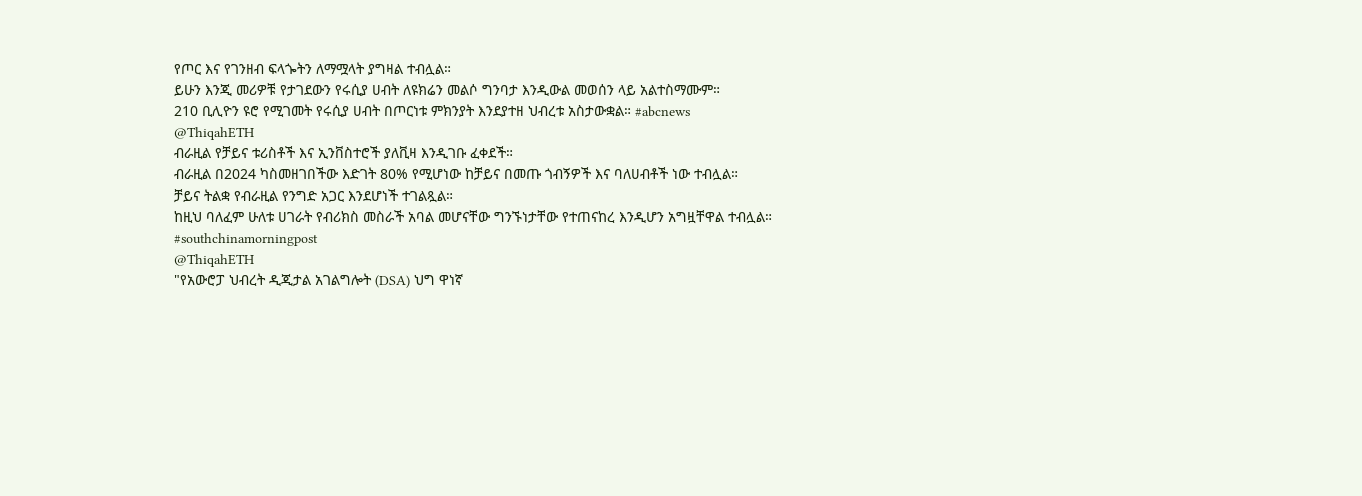የጦር እና የገንዘብ ፍላጐትን ለማሟላት ያግዛል ተብሏል።
ይሁን እንጂ መሪዎቹ የታገደውን የሩሲያ ሀብት ለዩክሬን መልሶ ግንባታ እንዲውል መወሰን ላይ አልተስማሙም።
210 ቢሊዮን ዩሮ የሚገመት የሩሲያ ሀብት በጦርነቱ ምክንያት እንደያተዘ ህብረቱ አስታውቋል። #abcnews
@ThiqahETH
ብራዚል የቻይና ቱሪስቶች እና ኢንቨስተሮች ያለቪዛ እንዲገቡ ፈቀደች።
ብራዚል በ2024 ካስመዘገበችው እድገት 80% የሚሆነው ከቻይና በመጡ ጎብኝዎች እና ባለሀብቶች ነው ተብሏል።
ቻይና ትልቋ የብራዚል የንግድ አጋር እንደሆነች ተገልጿል።
ከዚህ ባለፈም ሁለቱ ሀገራት የብሪክስ መስራች አባል መሆናቸው ግንኙነታቸው የተጠናከረ እንዲሆን አግዟቸዋል ተብሏል። #southchinamorningpost
@ThiqahETH
"የአውሮፓ ህብረት ዲጂታል አገልግሎት (DSA) ህግ ዋነኛ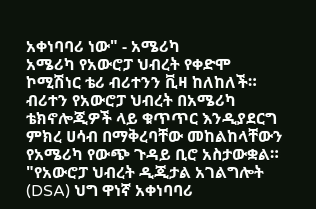አቀነባባሪ ነው" - አሜሪካ
አሜሪካ የአውሮፓ ህብረት የቀድሞ ኮሚሽነር ቴሪ ብሪተንን ቪዛ ከለከለች።
ብሪተን የአውሮፓ ህብረት በአሜሪካ ቴክኖሎጂዎች ላይ ቁጥጥር እንዲያደርግ ምክረ ሀሳብ በማቅረባቸው መከልከላቸውን የአሜሪካ የውጭ ጉዳይ ቢሮ አስታውቋል።
"የአውሮፓ ህብረት ዲጂታል አገልግሎት (DSA) ህግ ዋነኛ አቀነባባሪ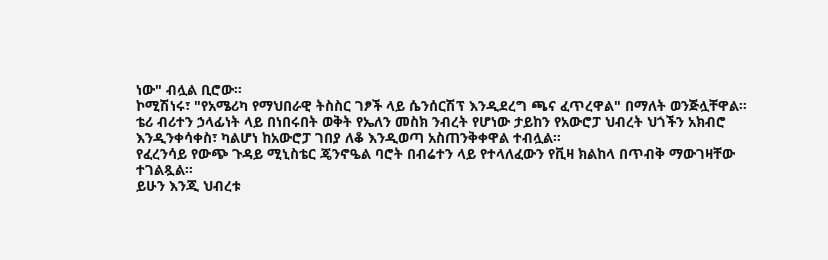ነው" ብሏል ቢሮው።
ኮሚሽነሩ፣ "የአሜሪካ የማህበራዊ ትስስር ገፆች ላይ ሴንሰርሽፕ እንዲደረግ ጫና ፈጥረዋል" በማለት ወንጅሏቸዋል።
ቴሪ ብሪተን ኃላፊነት ላይ በነበሩበት ወቅት የኤለን መስክ ንብረት የሆነው ታይከን የአውሮፓ ህብረት ህጎችን አክብሮ እንዲንቀሳቀስ፣ ካልሆነ ከአውሮፓ ገበያ ለቆ እንዲወጣ አስጠንቅቀዋል ተብሏል።
የፈረንሳይ የውጭ ጉዳይ ሚኒስቴር ጄንኖዔል ባሮት በብሬተን ላይ የተላለፈውን የቪዛ ክልከላ በጥብቅ ማውገዛቸው ተገልጿል።
ይሁን እንጂ ህብረቱ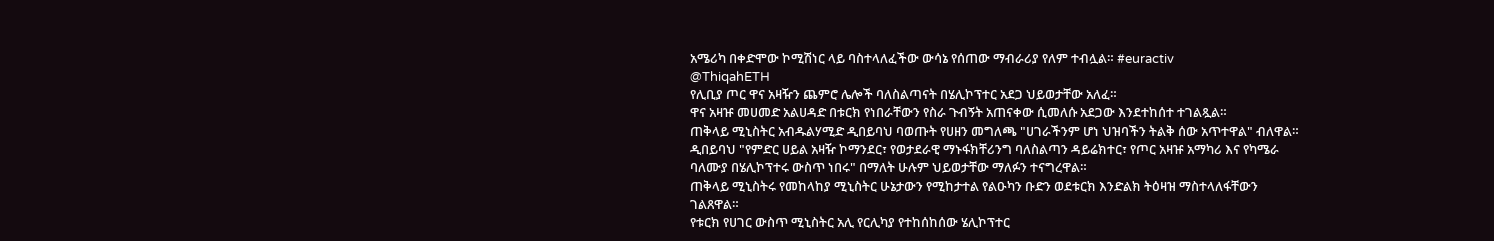አሜሪካ በቀድሞው ኮሚሽነር ላይ ባስተላለፈችው ውሳኔ የሰጠው ማብራሪያ የለም ተብሏል። #euractiv
@ThiqahETH
የሊቢያ ጦር ዋና አዛዥን ጨምሮ ሌሎች ባለስልጣናት በሄሊኮፕተር አደጋ ህይወታቸው አለፈ።
ዋና አዛዡ መሀመድ አልሀዳድ በቱርክ የነበራቸውን የስራ ጉብኝት አጠናቀው ሲመለሱ አደጋው እንደተከሰተ ተገልጿል።
ጠቅላይ ሚኒስትር አብዱልሃሚድ ዲበይባህ ባወጡት የሀዘን መግለጫ "ሀገራችንም ሆነ ህዝባችን ትልቅ ሰው አጥተዋል" ብለዋል።
ዲበይባህ "የምድር ሀይል አዛዥ ኮማንደር፣ የወታደራዊ ማኑፋክቸሪንግ ባለስልጣን ዳይሬክተር፣ የጦር አዛዡ አማካሪ እና የካሜራ ባለሙያ በሄሊኮፕተሩ ውስጥ ነበሩ" በማለት ሁሉም ህይወታቸው ማለፉን ተናግረዋል።
ጠቅላይ ሚኒስትሩ የመከላከያ ሚኒስትር ሁኔታውን የሚከታተል የልዑካን ቡድን ወደቱርክ እንድልክ ትዕዛዝ ማስተላለፋቸውን ገልጸዋል።
የቱርክ የሀገር ውስጥ ሚኒስትር አሊ የርሊካያ የተከሰከሰው ሄሊኮፕተር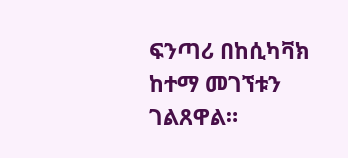ፍንጣሪ በከሲካቫክ ከተማ መገኘቱን ገልጸዋል።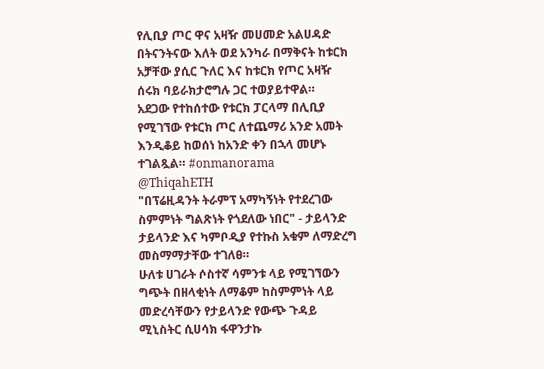የሊቢያ ጦር ዋና አዛዥ መሀመድ አልሀዳድ በትናንትናው እለት ወደ አንካራ በማቅናት ከቱርክ አቻቸው ያሲር ጉለር እና ከቱርክ የጦር አዛዥ ሰሩክ ባይራክታሮግሉ ጋር ተወያይተዋል።
አደጋው የተከሰተው የቱርክ ፓርላማ በሊቢያ የሚገኘው የቱርክ ጦር ለተጨማሪ አንድ አመት እንዲቆይ ከወሰነ ከአንድ ቀን በኋላ መሆኑ ተገልጿል። #onmanorama
@ThiqahETH
"በፕሬዚዳንት ትራምፕ አማካኝነት የተደረገው ስምምነት ግልጽነት የጎደለው ነበር" - ታይላንድ
ታይላንድ እና ካምቦዲያ የተኩስ አቁም ለማድረግ መስማማታቸው ተገለፀ።
ሁለቱ ሀገራት ሶስተኛ ሳምንቱ ላይ የሚገኘውን ግጭት በዘላቂነት ለማቆም ከስምምነት ላይ መድረሳቸውን የታይላንድ የውጭ ጉዳይ ሚኒስትር ሲሀሳክ ፋዋንታኩ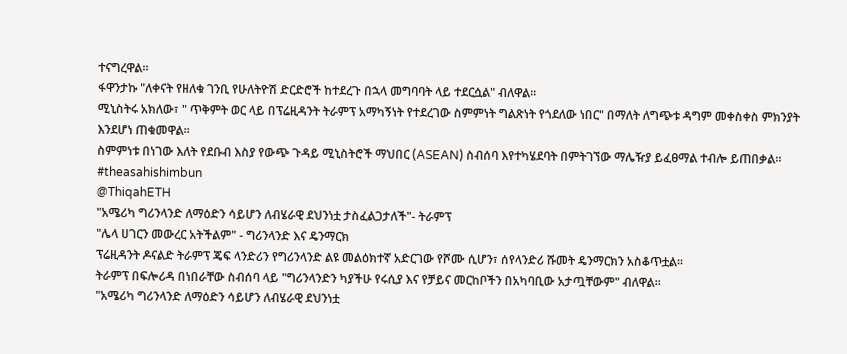ተናግረዋል።
ፋዋንታኩ "ለቀናት የዘለቁ ገንቢ የሁለትዮሽ ድርድሮች ከተደረጉ በኋላ መግባባት ላይ ተደርሷል" ብለዋል።
ሚኒስትሩ አክለው፣ " ጥቅምት ወር ላይ በፕሬዚዳንት ትራምፕ አማካኝነት የተደረገው ስምምነት ግልጽነት የጎደለው ነበር" በማለት ለግጭቱ ዳግም መቀስቀስ ምክንያት እንደሆነ ጠቁመዋል።
ስምምነቱ በነገው እለት የደቡብ እስያ የውጭ ጉዳይ ሚኒስትሮች ማህበር (ASEAN) ስብሰባ እየተካሄደባት በምትገኘው ማሌዥያ ይፈፀማል ተብሎ ይጠበቃል። #theasahishimbun
@ThiqahETH
"አሜሪካ ግሪንላንድ ለማዕድን ሳይሆን ለብሄራዊ ደህንነቷ ታስፈልጋታለች"- ትራምፕ
"ሌላ ሀገርን መውረር አትችልም" - ግሪንላንድ እና ዴንማርክ
ፕሬዚዳንት ዶናልድ ትራምፕ ጄፍ ላንድሪን የግሪንላንድ ልዩ መልዕክተኛ አድርገው የሾሙ ሲሆን፣ ሰየላንድሪ ሹመት ዴንማርክን አስቆጥቷል።
ትራምፕ በፍሎሪዳ በነበራቸው ስብሰባ ላይ "ግሪንላንድን ካያችሁ የሩሲያ እና የቻይና መርከቦችን በአካባቢው አታጧቸውም" ብለዋል።
"አሜሪካ ግሪንላንድ ለማዕድን ሳይሆን ለብሄራዊ ደህንነቷ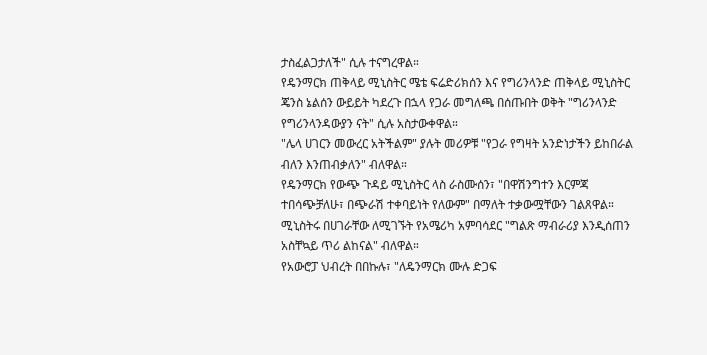ታስፈልጋታለች" ሲሉ ተናግረዋል።
የዴንማርክ ጠቅላይ ሚኒስትር ሜቴ ፍሬድሪክሰን እና የግሪንላንድ ጠቅላይ ሚኒስትር ጄንስ ኔልሰን ውይይት ካደረጉ በኋላ የጋራ መግለጫ በሰጡበት ወቅት "ግሪንላንድ የግሪንላንዳውያን ናት" ሲሉ አስታውቀዋል።
"ሌላ ሀገርን መውረር አትችልም" ያሉት መሪዎቹ "የጋራ የግዛት አንድነታችን ይከበራል ብለን እንጠብቃለን" ብለዋል።
የዴንማርክ የውጭ ጉዳይ ሚኒስትር ላስ ራስሙሰን፣ "በዋሽንግተን እርምጃ ተበሳጭቻለሁ፣ በጭራሽ ተቀባይነት የለውም" በማለት ተቃውሟቸውን ገልጸዋል።
ሚኒስትሩ በሀገራቸው ለሚገኙት የአሜሪካ አምባሳደር "ግልጽ ማብራሪያ እንዲሰጠን አስቸኳይ ጥሪ ልከናል" ብለዋል።
የአውሮፓ ህብረት በበኩሉ፣ "ለዴንማርክ ሙሉ ድጋፍ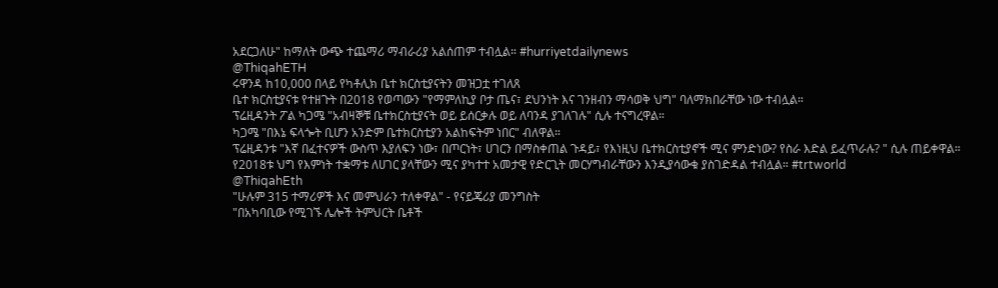አደርጋለሁ" ከማለት ውጭ ተጨማሪ ማብራሪያ አልሰጠም ተብሏል። #hurriyetdailynews
@ThiqahETH
ሩዋንዳ ከ10,000 በላይ የካቶሊክ ቤተ ክርስቲያናትን መዝጋቷ ተገለጸ
ቤተ ክርስቲያናቱ የተዘጉት በ2018 የወጣውን "የማምለኪያ ቦታ ጤና፣ ደህንነት እና ገንዘብን ማሳወቅ ህግ" ባለማክበራቸው ነው ተብሏል።
ፕሬዚዳንት ፖል ካጋሜ "አብዛኞቹ ቤተክርስቲያናት ወይ ይሰርቃሉ ወይ ለባንዳ ያገለገሉ" ሲሉ ተናግረዋል።
ካጋሜ "በእኔ ፍላጐት ቢሆን አንድም ቤተክርስቲያን አልከፍትም ነበር" ብለዋል።
ፕሬዚዳንቱ "እኛ በፈተናዎች ውስጥ እያለፍን ነው፣ በጦርነት፣ ሀገርን በማስቀጠል ጉዳይ፣ የእነዚህ ቤተክርስቲያኖች ሚና ምንድነው? የስራ እድል ይፈጥራሉ? " ሲሉ ጠይቀዋል።
የ2018ቱ ህግ የእምነት ተቋማቱ ለሀገር ያላቸውን ሚና ያካተተ አመታዊ የድርጊት መርሃግብራቸውን እንዲያሳውቁ ያስገድዳል ተብሏል። #trtworld
@ThiqahEth
"ሁሉም 315 ተማሪዎች እና መምህራን ተለቀዋል" - የናይጄሪያ መንግስት
"በአካባቢው የሚገኙ ሌሎች ትምህርት ቤቶች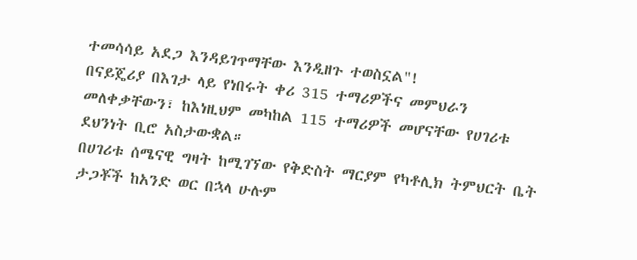ተመሳሳይ አደጋ እንዳይገጥማቸው እንዲዘጉ ተወስኗል"!
በናይጄሪያ በእገታ ላይ የነበሩት ቀሪ 315 ተማሪዎችና መምህራን መለቀቃቸውን፣ ከእነዚህም መካከል 115 ተማሪዎች መሆናቸው የሀገሪቱ ደህንነት ቢሮ አስታውቋል።
በሀገሪቱ ሰሜናዊ ግዛት ከሚገኘው የቅድስት ማርያም የካቶሊክ ትምህርት ቤት ታጋቾች ከአንድ ወር በኋላ ሁሉም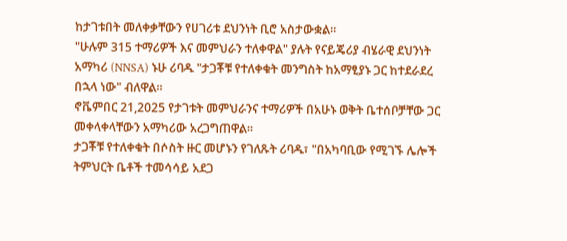ከታገቱበት መለቀቃቸውን የሀገሪቱ ደህንነት ቢሮ አስታውቋል።
"ሁሉም 315 ተማሪዎች እና መምህራን ተለቀዋል" ያሉት የናይጄሪያ ብሄራዊ ደህንነት አማካሪ (NNSA) ኑሁ ሪባዱ "ታጋቾቹ የተለቀቁት መንግስት ከአማፂያኑ ጋር ከተደራደረ በኋላ ነው" ብለዋል።
ኖቬምበር 21,2025 የታገቱት መምህራንና ተማሪዎች በአሁኑ ወቅት ቤተሰቦቻቸው ጋር መቀላቀላቸውን አማካሪው አረጋግጠዋል።
ታጋቾቹ የተለቀቁት በሶስት ዙር መሆኑን የገለጹት ሪባዱ፣ "በአካባቢው የሚገኙ ሌሎች ትምህርት ቤቶች ተመሳሳይ አደጋ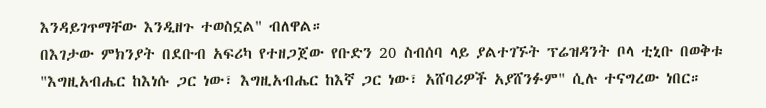እንዳይገጥማቸው እንዲዘጉ ተወስኗል" ብለዋል።
በእገታው ምክንያት በደቡብ አፍሪካ የተዘጋጀው የቡድን 20 ስብሰባ ላይ ያልተገኙት ፕሬዝዳንት ቦላ ቲኒቡ በወቅቱ "እግዚአብሔር ከእነሱ ጋር ነው፣ እግዚአብሔር ከእኛ ጋር ነው፣ አሸባሪዎች አያሸንፉም" ሲሉ ተናግረው ነበር።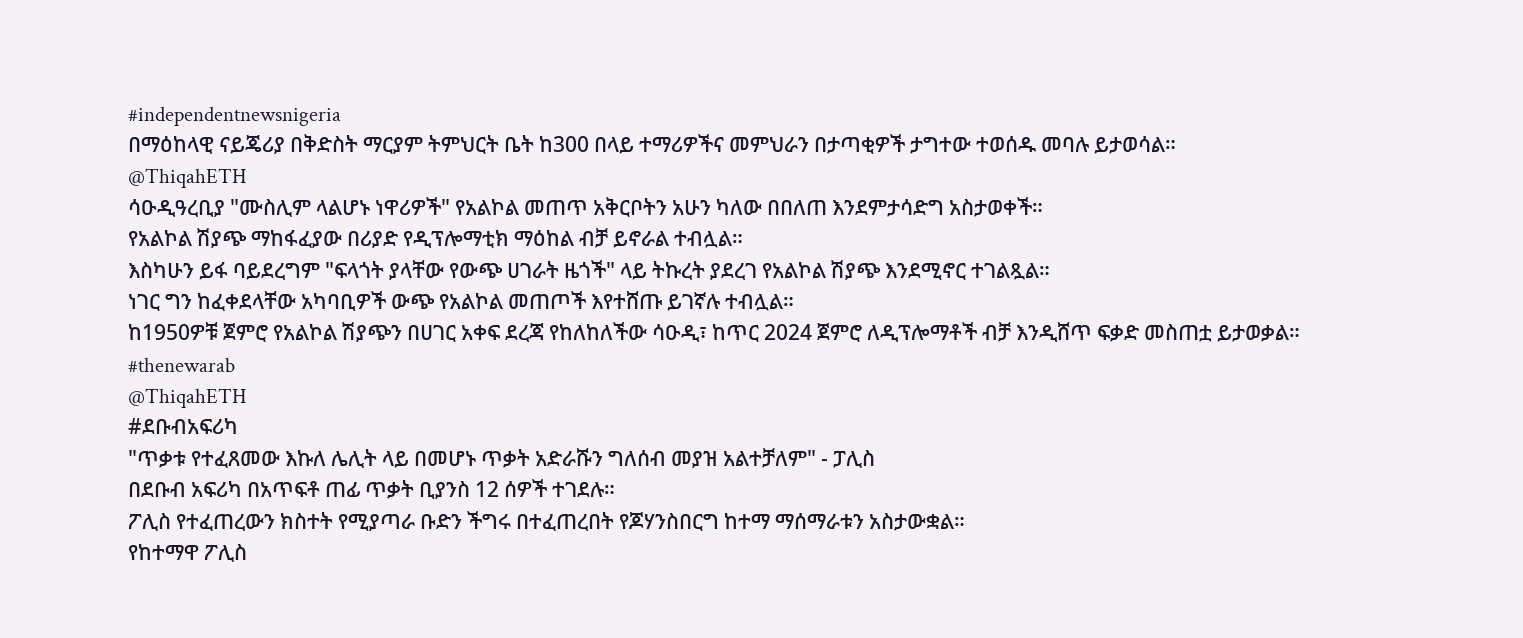#independentnewsnigeria
በማዕከላዊ ናይጄሪያ በቅድስት ማርያም ትምህርት ቤት ከ300 በላይ ተማሪዎችና መምህራን በታጣቂዎች ታግተው ተወሰዱ መባሉ ይታወሳል።
@ThiqahETH
ሳዑዲዓረቢያ "ሙስሊም ላልሆኑ ነዋሪዎች" የአልኮል መጠጥ አቅርቦትን አሁን ካለው በበለጠ እንደምታሳድግ አስታወቀች።
የአልኮል ሽያጭ ማከፋፈያው በሪያድ የዲፕሎማቲክ ማዕከል ብቻ ይኖራል ተብሏል።
እስካሁን ይፋ ባይደረግም "ፍላጎት ያላቸው የውጭ ሀገራት ዜጎች" ላይ ትኩረት ያደረገ የአልኮል ሽያጭ እንደሚኖር ተገልጿል።
ነገር ግን ከፈቀደላቸው አካባቢዎች ውጭ የአልኮል መጠጦች እየተሸጡ ይገኛሉ ተብሏል።
ከ1950ዎቹ ጀምሮ የአልኮል ሽያጭን በሀገር አቀፍ ደረጃ የከለከለችው ሳዑዲ፣ ከጥር 2024 ጀምሮ ለዲፕሎማቶች ብቻ እንዲሸጥ ፍቃድ መስጠቷ ይታወቃል። #thenewarab
@ThiqahETH
#ደቡብአፍሪካ
"ጥቃቱ የተፈጸመው እኩለ ሌሊት ላይ በመሆኑ ጥቃት አድራሹን ግለሰብ መያዝ አልተቻለም" - ፓሊስ
በደቡብ አፍሪካ በአጥፍቶ ጠፊ ጥቃት ቢያንስ 12 ሰዎች ተገደሉ።
ፖሊስ የተፈጠረውን ክስተት የሚያጣራ ቡድን ችግሩ በተፈጠረበት የጆሃንስበርግ ከተማ ማሰማራቱን አስታውቋል።
የከተማዋ ፖሊስ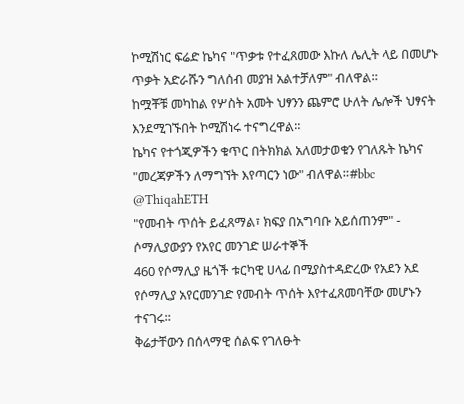ኮሚሽነር ፍሬድ ኬካና "ጥቃቱ የተፈጸመው እኩለ ሌሊት ላይ በመሆኑ ጥቃት አድራሹን ግለሰብ መያዝ አልተቻለም" ብለዋል።
ከሟቾቹ መካከል የሦስት አመት ህፃንን ጨምሮ ሁለት ሌሎች ህፃናት እንደሚገኙበት ኮሚሽነሩ ተናግረዋል።
ኬካና የተጎጂዎችን ቁጥር በትክክል አለመታወቁን የገለጹት ኬካና "መረጃዎችን ለማግኘት እየጣርን ነው" ብለዋል።#bbc
@ThiqahETH
"የመብት ጥሰት ይፈጸማል፣ ክፍያ በአግባቡ አይሰጠንም" - ሶማሊያውያን የአየር መንገድ ሠራተኞች
460 የሶማሊያ ዜጎች ቱርካዊ ሀላፊ በሚያስተዳድረው የአደን አደ የሶማሊያ አየርመንገድ የመብት ጥሰት እየተፈጸመባቸው መሆኑን ተናገሩ።
ቅሬታቸውን በሰላማዊ ሰልፍ የገለፁት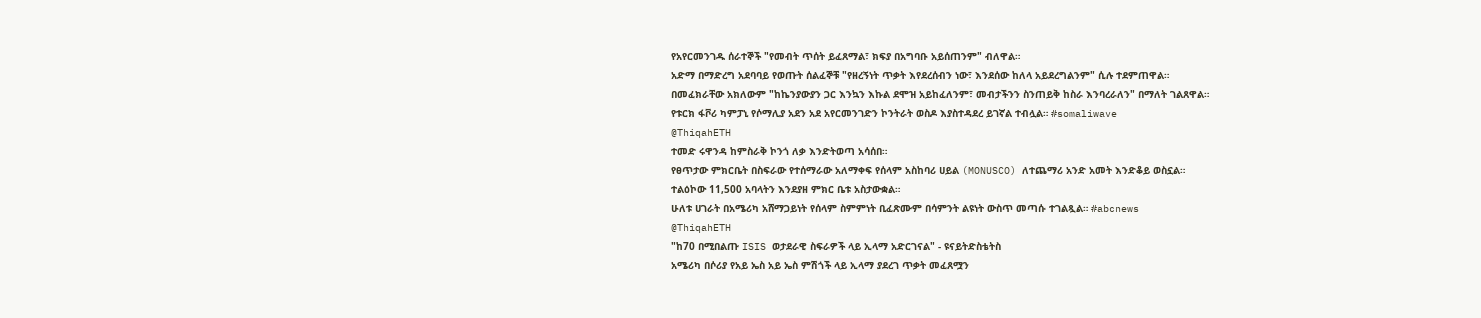የአየርመንገዱ ሰራተኞች "የመብት ጥሰት ይፈጸማል፣ ክፍያ በአግባቡ አይሰጠንም" ብለዋል።
አድማ በማድረግ አደባባይ የወጡት ሰልፈኞቹ "የዘረኝነት ጥቃት እየደረሰብን ነው፣ እንደሰው ከለላ አይደረግልንም" ሲሉ ተደምጠዋል።
በመፈክራቸው አክለውም "ከኬንያውያን ጋር እንኳን እኩል ደሞዝ አይከፈለንም፣ መብታችንን ስንጠይቅ ከስራ እንባረራለን" በማለት ገልጸዋል።
የቱርክ ፋቮሪ ካምፓኒ የሶማሊያ አደን አደ አየርመንገድን ኮንትራት ወስዶ እያስተዳደረ ይገኛል ተብሏል። #somaliwave
@ThiqahETH
ተመድ ሩዋንዳ ከምስራቅ ኮንጎ ለቃ እንድትወጣ አሳሰበ።
የፀጥታው ምክርቤት በስፍራው የተሰማራው አለማቀፍ የሰላም አስከባሪ ሀይል (MONUSCO) ለተጨማሪ አንድ አመት እንድቆይ ወስኗል።
ተልዕኮው 11,500 አባላትን እንደያዘ ምክር ቤቱ አስታውቋል።
ሁለቱ ሀገራት በአሜሪካ አሸማጋይነት የሰላም ስምምነት ቢፈጽሙም በሳምንት ልዩነት ውስጥ መጣሱ ተገልጿል። #abcnews
@ThiqahETH
"ከ70 በሚበልጡ ISIS ወታደራዊ ስፍራዎች ላይ ኢላማ አድርገናል" - ዩናይትድስቴትስ
አሜሪካ በሶሪያ የአይ ኤስ አይ ኤስ ምሽጎች ላይ ኢላማ ያደረገ ጥቃት መፈጸሟን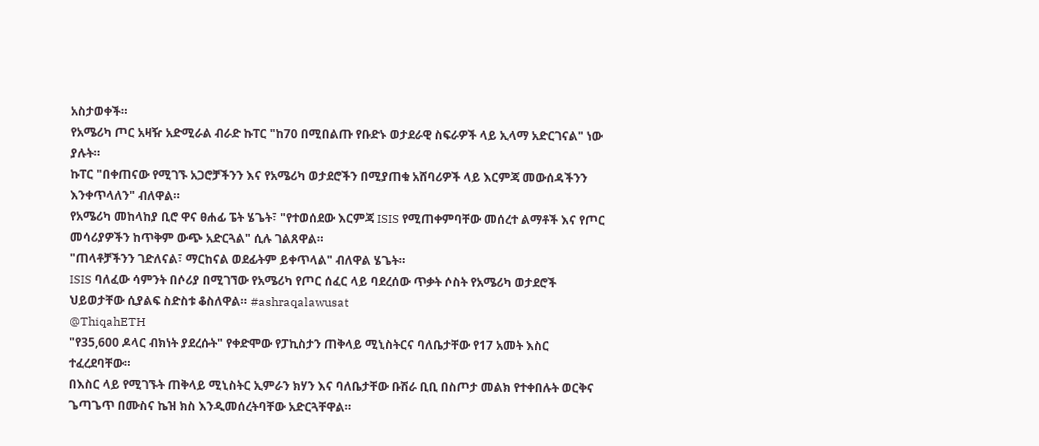አስታወቀች።
የአሜሪካ ጦር አዛዥ አድሚራል ብራድ ኩፐር "ከ70 በሚበልጡ የቡድኑ ወታደራዊ ስፍራዎች ላይ ኢላማ አድርገናል" ነው ያሉት።
ኩፐር "በቀጠናው የሚገኙ አጋሮቻችንን እና የአሜሪካ ወታደሮችን በሚያጠቁ አሸባሪዎች ላይ እርምጃ መውሰዳችንን እንቀጥላለን" ብለዋል።
የአሜሪካ መከላከያ ቢሮ ዋና ፀሐፊ ፔት ሄጌት፣ "የተወሰደው እርምጃ ISIS የሚጠቀምባቸው መሰረተ ልማቶች እና የጦር መሳሪያዎችን ከጥቅም ውጭ አድርጓል" ሲሉ ገልጸዋል።
"ጠላቶቻችንን ገድለናል፣ ማርከናል ወደፊትም ይቀጥላል" ብለዋል ሄጌት።
ISIS ባለፈው ሳምንት በሶሪያ በሚገኘው የአሜሪካ የጦር ሰፈር ላይ ባደረሰው ጥቃት ሶስት የአሜሪካ ወታደሮች ህይወታቸው ሲያልፍ ስድስቱ ቆስለዋል። #ashraqalawusat
@ThiqahETH
"የ35,600 ዶላር ብክነት ያደረሱት" የቀድሞው የፓኪስታን ጠቅላይ ሚኒስትርና ባለቤታቸው የ17 አመት እስር ተፈረደባቸው።
በእስር ላይ የሚገኙት ጠቅላይ ሚኒስትር ኢምራን ክሃን እና ባለቤታቸው ቡሽራ ቢቢ በስጦታ መልክ የተቀበሉት ወርቅና ጌጣጌጥ በሙስና ኬዝ ክስ እንዲመሰረትባቸው አድርጓቸዋል።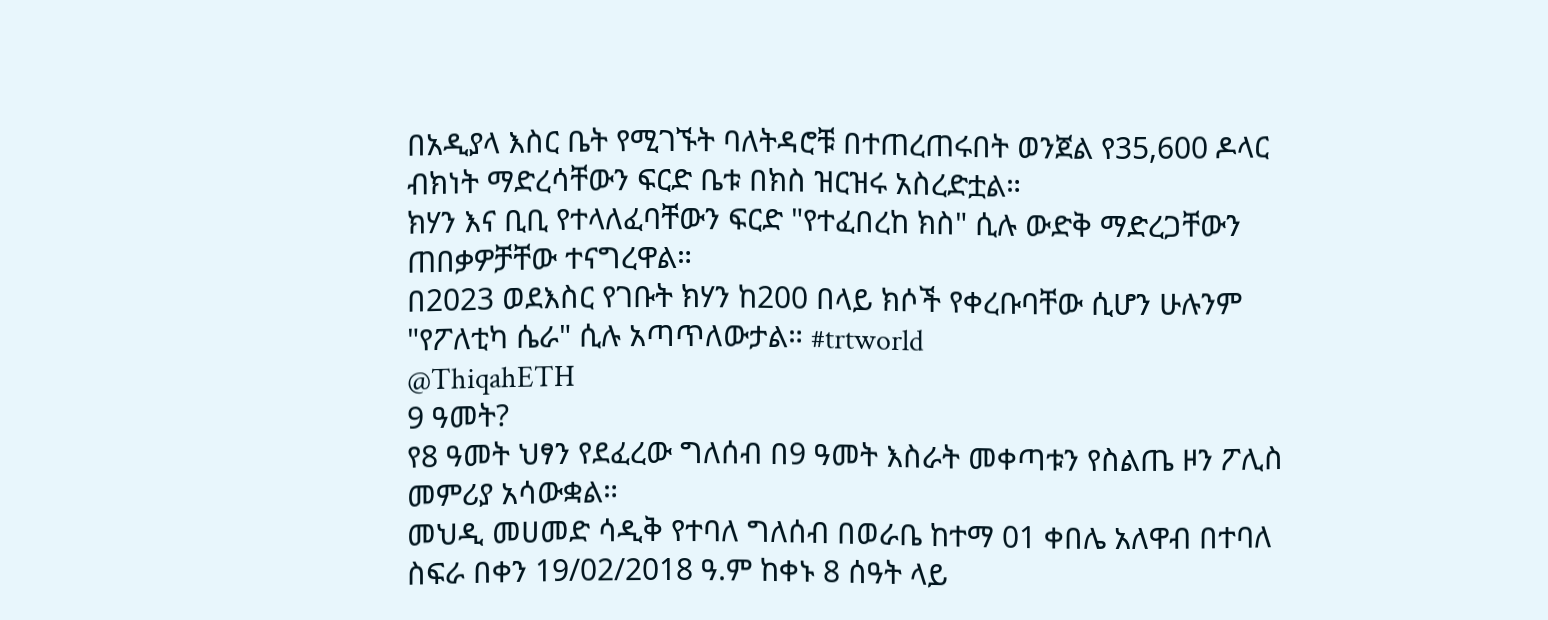በአዲያላ እስር ቤት የሚገኙት ባለትዳሮቹ በተጠረጠሩበት ወንጀል የ35,600 ዶላር ብክነት ማድረሳቸውን ፍርድ ቤቱ በክስ ዝርዝሩ አስረድቷል።
ክሃን እና ቢቢ የተላለፈባቸውን ፍርድ "የተፈበረከ ክስ" ሲሉ ውድቅ ማድረጋቸውን ጠበቃዎቻቸው ተናግረዋል።
በ2023 ወደእስር የገቡት ክሃን ከ200 በላይ ክሶች የቀረቡባቸው ሲሆን ሁሉንም "የፖለቲካ ሴራ" ሲሉ አጣጥለውታል። #trtworld
@ThiqahETH
9 ዓመት?
የ8 ዓመት ህፃን የደፈረው ግለሰብ በ9 ዓመት እስራት መቀጣቱን የስልጤ ዞን ፖሊስ መምሪያ አሳውቋል።
መህዲ መሀመድ ሳዲቅ የተባለ ግለሰብ በወራቤ ከተማ 01 ቀበሌ አለዋብ በተባለ ስፍራ በቀን 19/02/2018 ዓ.ም ከቀኑ 8 ሰዓት ላይ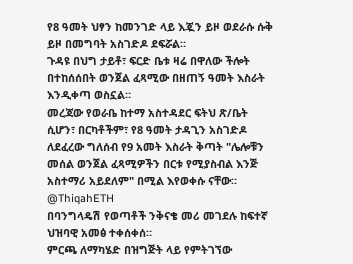የ8 ዓመት ህፃን ከመንገድ ላይ እጇን ይዞ ወደራሱ ሱቅ ይዞ በመግባት አስገድዶ ደፍሯል።
ጉዳዩ በህግ ታይቶ፣ ፍርድ ቤቱ ዛሬ በዋለው ችሎት በተከሰሰበት ወንጀል ፈጻሚው በዘጠኝ ዓመት እስራት እንዲቀጣ ወስኗል።
መረጃው የወራቤ ከተማ አስተዳደር ፍትህ ጽ/ቤት ሲሆን፣ በርካቶችም፣ የ8 ዓመት ታዳጊን አስገድዶ ለደፈረው ግለሰብ የ9 አመት እስራት ቅጣት "ሌሎቹን መሰል ወንጀል ፈጻሚዎችን በርቱ የሚያስብል እንጅ አስተማሪ አይደለም" በሚል እየወቀሱ ናቸው።
@ThiqahETH
በባንግላዴሽ የወጣቶች ንቅናቄ መሪ መገደሉ ከፍተኛ ህዝባዊ አመፅ ተቀሰቀሰ።
ምርጫ ለማካሄድ በዝግጅት ላይ የምትገኘው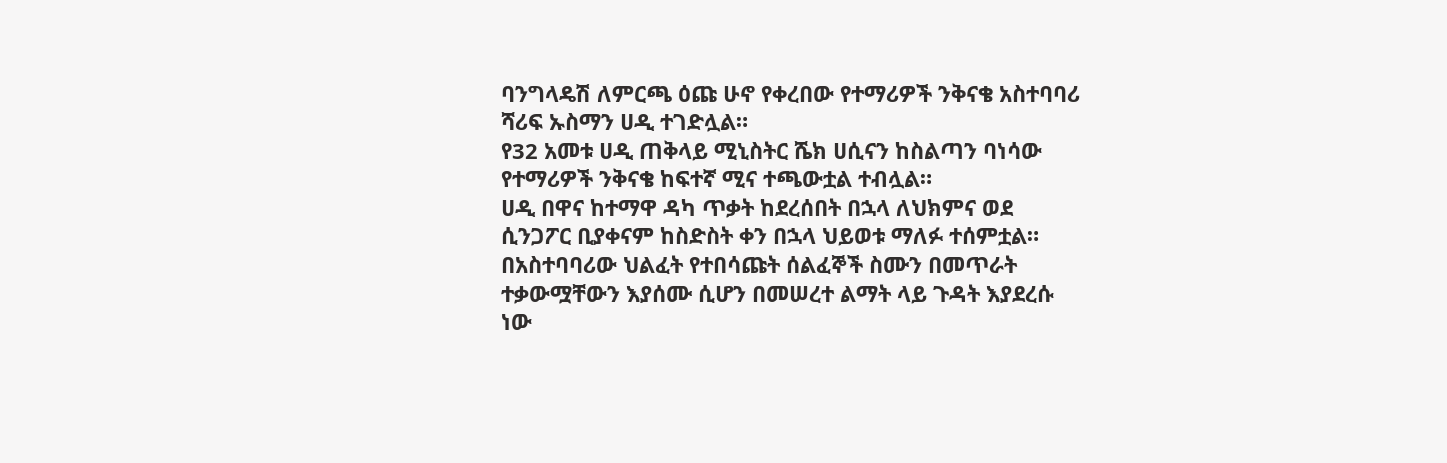ባንግላዴሽ ለምርጫ ዕጩ ሁኖ የቀረበው የተማሪዎች ንቅናቄ አስተባባሪ ሻሪፍ ኡስማን ሀዲ ተገድሏል።
የ32 አመቱ ሀዲ ጠቅላይ ሚኒስትር ሼክ ሀሲናን ከስልጣን ባነሳው የተማሪዎች ንቅናቄ ከፍተኛ ሚና ተጫውቷል ተብሏል።
ሀዲ በዋና ከተማዋ ዳካ ጥቃት ከደረሰበት በኋላ ለህክምና ወደ ሲንጋፖር ቢያቀናም ከስድስት ቀን በኋላ ህይወቱ ማለፉ ተሰምቷል።
በአስተባባሪው ህልፈት የተበሳጩት ሰልፈኞች ስሙን በመጥራት ተቃውሟቸውን እያሰሙ ሲሆን በመሠረተ ልማት ላይ ጉዳት እያደረሱ ነው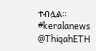ተብሏል። #keralanews
@ThiqahETH